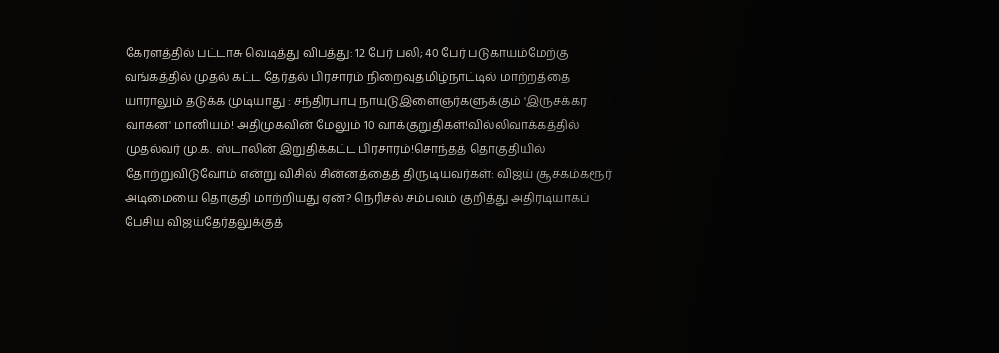கேரளத்தில் பட்டாசு வெடித்து விபத்து: 12 பேர் பலி; 40 பேர் படுகாயம்மேற்கு வங்கத்தில் முதல் கட்ட தேர்தல் பிரசாரம் நிறைவுதமிழ்நாட்டில் மாற்றத்தை யாராலும் தடுக்க முடியாது : சந்திரபாபு நாயுடுஇளைஞர்களுக்கும் 'இருசக்கர வாகன' மானியம்! அதிமுகவின் மேலும் 10 வாக்குறுதிகள்!வில்லிவாக்கத்தில் முதல்வர் மு.க. ஸ்டாலின் இறுதிக்கட்ட பிரசாரம்!சொந்தத் தொகுதியில் தோற்றுவிடுவோம் என்று விசில் சின்னத்தைத் திருடியவர்கள்: விஜய் சூசகம்கரூர் அடிமையை தொகுதி மாற்றியது ஏன்? நெரிசல் சம்பவம் குறித்து அதிரடியாகப் பேசிய விஜய்தேர்தலுக்குத்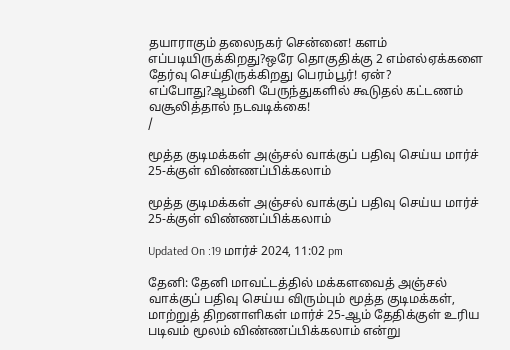தயாராகும் தலைநகர் சென்னை! களம் எப்படியிருக்கிறது?ஒரே தொகுதிக்கு 2 எம்எல்ஏக்களை தேர்வு செய்திருக்கிறது பெரம்பூர்! ஏன்? எப்போது?ஆம்னி பேருந்துகளில் கூடுதல் கட்டணம் வசூலித்தால் நடவடிக்கை!
/

மூத்த குடிமக்கள் அஞ்சல் வாக்குப் பதிவு செய்ய மார்ச் 25-க்குள் விண்ணப்பிக்கலாம்

மூத்த குடிமக்கள் அஞ்சல் வாக்குப் பதிவு செய்ய மார்ச் 25-க்குள் விண்ணப்பிக்கலாம்

Updated On :19 மார்ச் 2024, 11:02 pm

தேனி: தேனி மாவட்டத்தில் மக்களவைத் அஞ்சல் வாக்குப் பதிவு செய்ய விரும்பும் மூத்த குடிமக்கள், மாற்றுத் திறனாளிகள் மார்ச் 25-ஆம் தேதிக்குள் உரிய படிவம் மூலம் விண்ணப்பிக்கலாம் என்று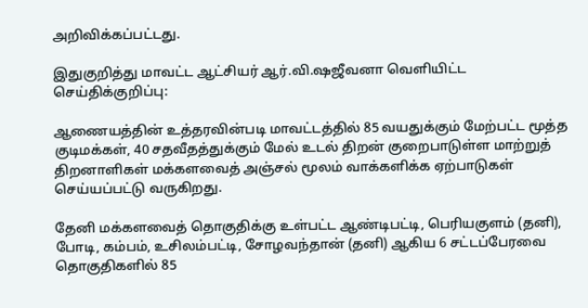அறிவிக்கப்பட்டது.

இதுகுறித்து மாவட்ட ஆட்சியர் ஆர்.வி.ஷஜீவனா வெளியிட்ட செய்திக்குறிப்பு:

ஆணையத்தின் உத்தரவின்படி மாவட்டத்தில் 85 வயதுக்கும் மேற்பட்ட மூத்த குடிமக்கள், 40 சதவீதத்துக்கும் மேல் உடல் திறன் குறைபாடுள்ள மாற்றுத் திறனாளிகள் மக்களவைத் அஞ்சல் மூலம் வாக்களிக்க ஏற்பாடுகள் செய்யப்பட்டு வருகிறது.

தேனி மக்களவைத் தொகுதிக்கு உள்பட்ட ஆண்டிபட்டி, பெரியகுளம் (தனி), போடி, கம்பம், உசிலம்பட்டி, சோழவந்தான் (தனி) ஆகிய 6 சட்டப்பேரவை தொகுதிகளில் 85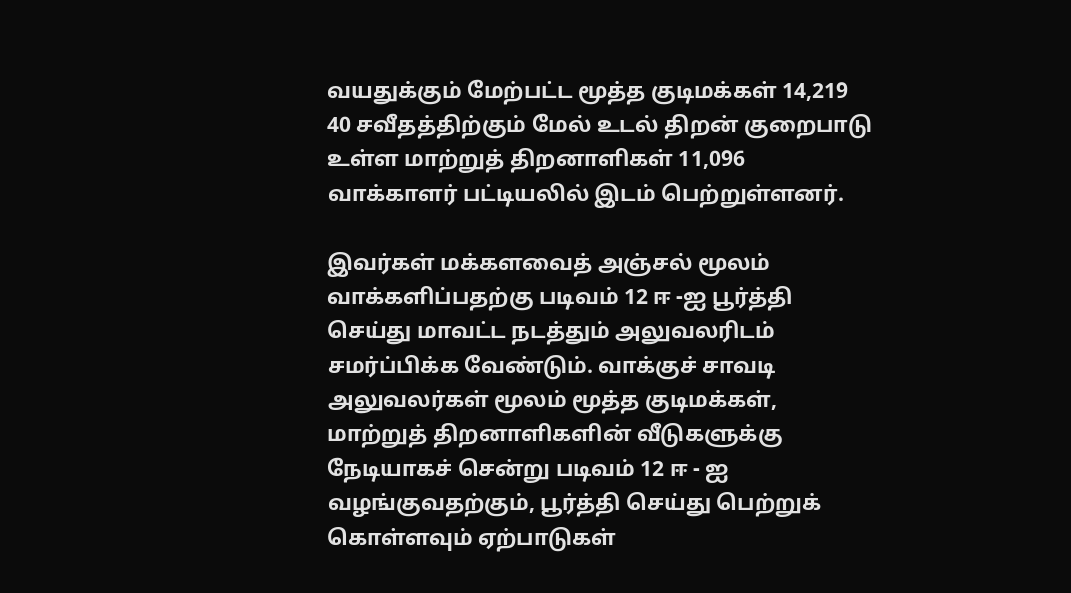வயதுக்கும் மேற்பட்ட மூத்த குடிமக்கள் 14,219 40 சவீதத்திற்கும் மேல் உடல் திறன் குறைபாடு உள்ள மாற்றுத் திறனாளிகள் 11,096 வாக்காளர் பட்டியலில் இடம் பெற்றுள்ளனர்.

இவர்கள் மக்களவைத் அஞ்சல் மூலம் வாக்களிப்பதற்கு படிவம் 12 ஈ -ஐ பூர்த்தி செய்து மாவட்ட நடத்தும் அலுவலரிடம் சமர்ப்பிக்க வேண்டும். வாக்குச் சாவடி அலுவலர்கள் மூலம் மூத்த குடிமக்கள், மாற்றுத் திறனாளிகளின் வீடுகளுக்கு நேடியாகச் சென்று படிவம் 12 ஈ - ஐ வழங்குவதற்கும், பூர்த்தி செய்து பெற்றுக் கொள்ளவும் ஏற்பாடுகள்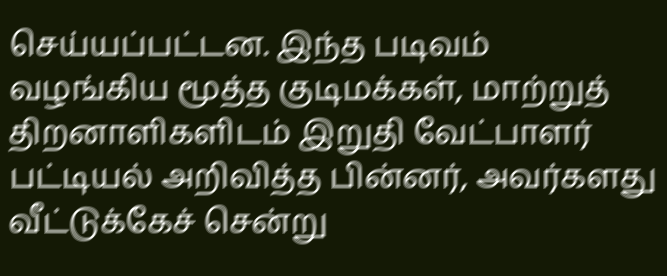செய்யப்பட்டன. இந்த படிவம் வழங்கிய மூத்த குடிமக்கள், மாற்றுத் திறனாளிகளிடம் இறுதி வேட்பாளர் பட்டியல் அறிவித்த பின்னர், அவர்களது வீட்டுக்கேச் சென்று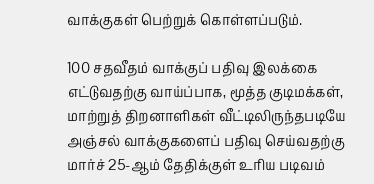வாக்குகள் பெற்றுக் கொள்ளப்படும்.

100 சதவீதம் வாக்குப் பதிவு இலக்கை எட்டுவதற்கு வாய்ப்பாக, மூத்த குடிமக்கள், மாற்றுத் திறனாளிகள் வீட்டிலிருந்தபடியே அஞ்சல் வாக்குகளைப் பதிவு செய்வதற்கு மார்ச் 25-ஆம் தேதிக்குள் உரிய படிவம்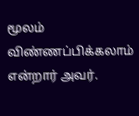மூலம் விண்ணப்பிக்கலாம் என்றார் அவர்.